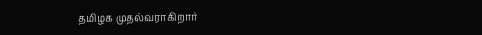தமிழக முதல்வராகிறார்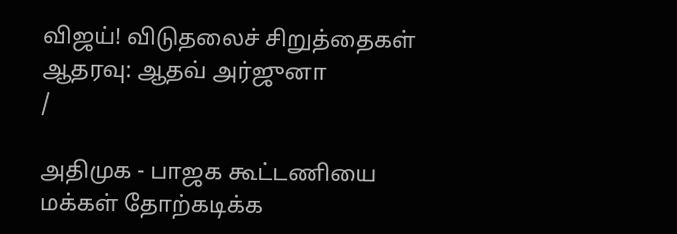விஜய்! விடுதலைச் சிறுத்தைகள் ஆதரவு: ஆதவ் அர்ஜுனா
/

அதிமுக - பாஜக கூட்டணியை மக்கள் தோற்கடிக்க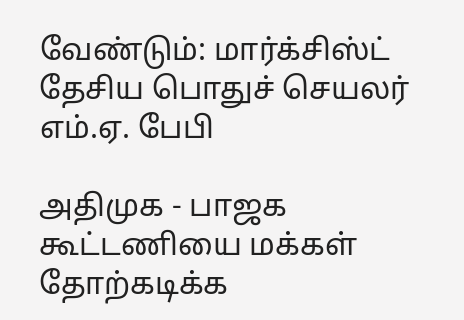வேண்டும்: மார்க்சிஸ்ட் தேசிய பொதுச் செயலர் எம்.ஏ. பேபி

அதிமுக - பாஜக கூட்டணியை மக்கள் தோற்கடிக்க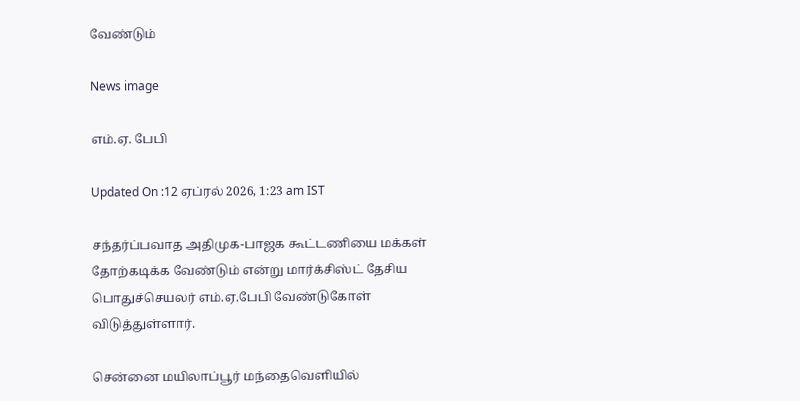வேண்டும்

News image

எம்.ஏ. பேபி

Updated On :12 ஏப்ரல் 2026, 1:23 am IST

சந்தர்ப்பவாத அதிமுக-பாஜக கூட்டணியை மக்கள் தோற்கடிக்க வேண்டும் என்று மார்க்சிஸ்ட் தேசிய பொதுச்செயலர் எம்.ஏ.பேபி வேண்டுகோள் விடுத்துள்ளார்.

சென்னை மயிலாப்பூர் மந்தைவெளியில்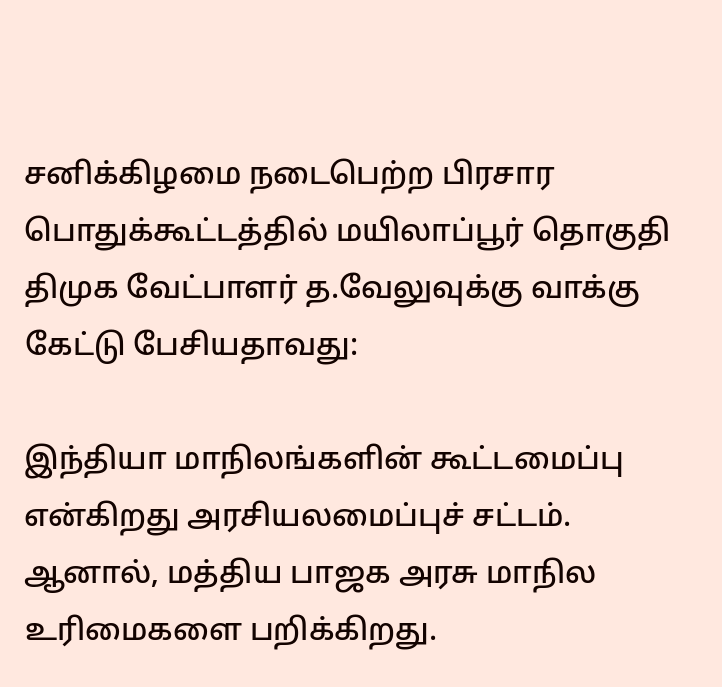சனிக்கிழமை நடைபெற்ற பிரசார பொதுக்கூட்டத்தில் மயிலாப்பூர் தொகுதி திமுக வேட்பாளர் த.வேலுவுக்கு வாக்கு கேட்டு பேசியதாவது:

இந்தியா மாநிலங்களின் கூட்டமைப்பு என்கிறது அரசியலமைப்புச் சட்டம். ஆனால், மத்திய பாஜக அரசு மாநில உரிமைகளை பறிக்கிறது.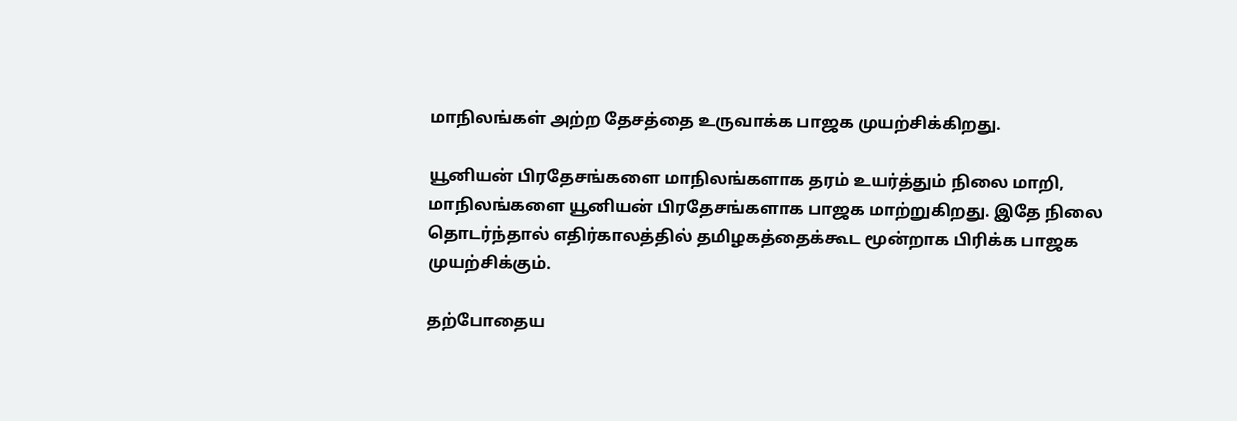மாநிலங்கள் அற்ற தேசத்தை உருவாக்க பாஜக முயற்சிக்கிறது.

யூனியன் பிரதேசங்களை மாநிலங்களாக தரம் உயர்த்தும் நிலை மாறி, மாநிலங்களை யூனியன் பிரதேசங்களாக பாஜக மாற்றுகிறது. இதே நிலை தொடர்ந்தால் எதிர்காலத்தில் தமிழகத்தைக்கூட மூன்றாக பிரிக்க பாஜக முயற்சிக்கும்.

தற்போதைய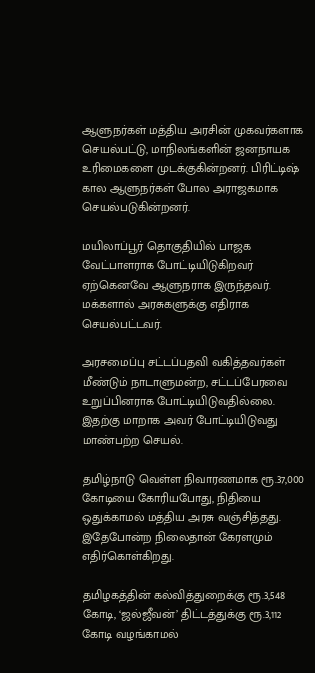ஆளுநர்கள் மத்திய அரசின் முகவர்களாக செயல்பட்டு, மாநிலங்களின் ஜனநாயக உரிமைகளை முடக்குகின்றனர். பிரிட்டிஷ் கால ஆளுநர்கள் போல அராஜகமாக செயல்படுகின்றனர்.

மயிலாப்பூர் தொகுதியில் பாஜக வேட்பாளராக போட்டியிடுகிறவர் ஏற்கெனவே ஆளுநராக இருந்தவர். மக்களால் அரசுகளுக்கு எதிராக செயல்பட்டவர்.

அரசமைப்பு சட்டப்பதவி வகித்தவர்கள் மீண்டும் நாடாளுமன்ற, சட்டப்பேரவை உறுப்பினராக போட்டியிடுவதில்லை. இதற்கு மாறாக அவர் போட்டியிடுவது மாண்பற்ற செயல்.

தமிழ்நாடு வெள்ள நிவாரணமாக ரூ.37,000 கோடியை கோரியபோது, நிதியை ஒதுக்காமல் மத்திய அரசு வஞ்சித்தது. இதேபோன்ற நிலைதான் கேரளமும் எதிர்கொள்கிறது.

தமிழகத்தின் கல்வித்துறைக்கு ரூ.3,548 கோடி, ‘ஜல்ஜீவன்’ திட்டத்துக்கு ரூ.3,112 கோடி வழங்காமல்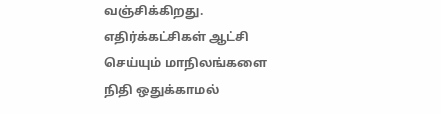வஞ்சிக்கிறது. எதிர்க்கட்சிகள் ஆட்சி செய்யும் மாநிலங்களை நிதி ஒதுக்காமல்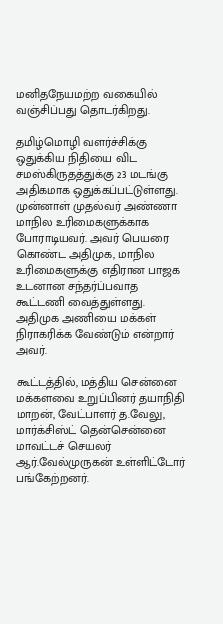மனிதநேயமற்ற வகையில் வஞ்சிப்பது தொடர்கிறது.

தமிழ்மொழி வளர்ச்சிக்கு ஒதுக்கிய நிதியை விட சமஸ்கிருதத்துக்கு 23 மடங்கு அதிகமாக ஒதுக்கப்பட்டுள்ளது. முன்னாள் முதல்வர் அண்ணா மாநில உரிமைகளுக்காக போராடியவர். அவர் பெயரை கொண்ட அதிமுக, மாநில உரிமைகளுக்கு எதிரான பாஜக உடனான சந்தர்ப்பவாத கூட்டணி வைத்துள்ளது. அதிமுக அணியை மக்கள் நிராகரிக்க வேண்டும் என்றார் அவர்.

கூட்டத்தில், மத்திய சென்னை மக்களவை உறுப்பினர் தயாநிதி மாறன், வேட்பாளர் த.வேலு, மார்க்சிஸ்ட் தென்சென்னை மாவட்டச் செயலர் ஆர்.வேல்முருகன் உள்ளிட்டோர் பங்கேற்றனர்.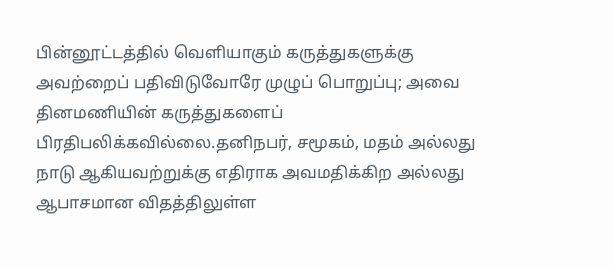பின்னூட்டத்தில் வெளியாகும் கருத்துகளுக்கு அவற்றைப் பதிவிடுவோரே முழுப் பொறுப்பு; அவை தினமணியின் கருத்துகளைப் பிரதிபலிக்கவில்லை.தனிநபர், சமூகம், மதம் அல்லது நாடு ஆகியவற்றுக்கு எதிராக அவமதிக்கிற அல்லது ஆபாசமான விதத்திலுள்ள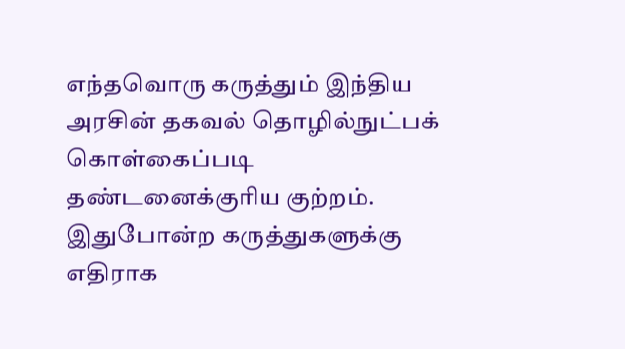எந்தவொரு கருத்தும் இந்திய அரசின் தகவல் தொழில்நுட்பக் கொள்கைப்படி தண்டனைக்குரிய குற்றம். இதுபோன்ற கருத்துகளுக்கு எதிராக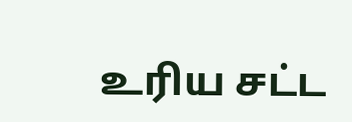உரிய சட்ட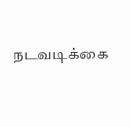நடவடிக்கை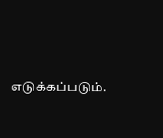எடுக்கப்படும்.